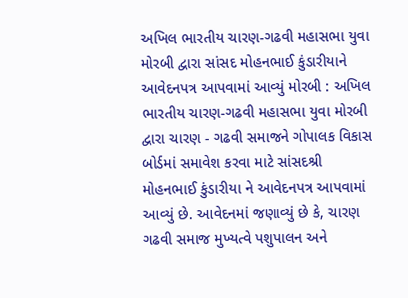અખિલ ભારતીય ચારણ-ગઢવી મહાસભા યુવા મોરબી દ્વારા સાંસદ મોહનભાઈ કુંડારીયાને આવેદનપત્ર આપવામાં આવ્યું મોરબી : અખિલ ભારતીય ચારણ-ગઢવી મહાસભા યુવા મોરબી દ્વારા ચારણ - ગઢવી સમાજને ગોપાલક વિકાસ બોર્ડમાં સમાવેશ કરવા માટે સાંસદશ્રી મોહનભાઈ કુંડારીયા ને આવેદનપત્ર આપવામાં આવ્યું છે. આવેદનમાં જણાવ્યું છે કે, ચારણ ગઢવી સમાજ મુખ્યત્વે પશુપાલન અને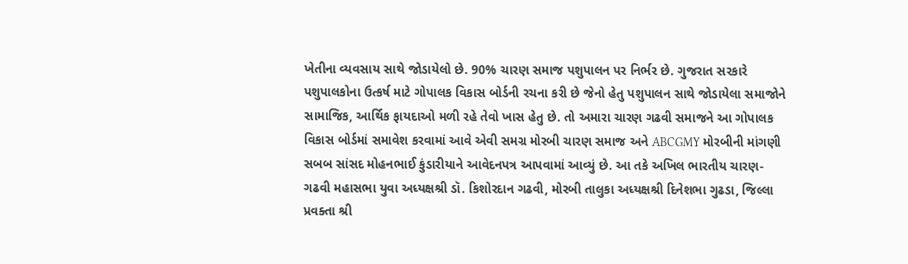ખેતીના વ્યવસાય સાથે જોડાયેલો છે. 90% ચારણ સમાજ પશુપાલન પર નિર્ભર છે. ગુજરાત સરકારે પશુપાલકોના ઉત્કર્ષ માટે ગોપાલક વિકાસ બોર્ડની રચના કરી છે જેનો હેતુ પશુપાલન સાથે જોડાયેલા સમાજોને સામાજિક, આર્થિક ફાયદાઓ મળી રહે તેવો ખાસ હેતુ છે. તો અમારા ચારણ ગઢવી સમાજને આ ગોપાલક વિકાસ બોર્ડમાં સમાવેશ કરવામાં આવે એવી સમગ્ર મોરબી ચારણ સમાજ અને ABCGMY મોરબીની માંગણી સબબ સાંસદ મોહનભાઈ કુંડારીયાને આવેદનપત્ર આપવામાં આવ્યું છે. આ તકે અખિલ ભારતીય ચારણ-ગઢવી મહાસભા યુવા અધ્યક્ષશ્રી ડૉ. કિશોરદાન ગઢવી, મોરબી તાલુકા અધ્યક્ષશ્રી દિનેશભા ગુઢડા, જિલ્લા પ્રવક્તા શ્રી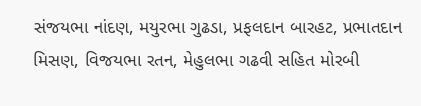સંજયભા નાંદણ, મયુરભા ગુઢડા, પ્રફલદાન બારહટ, પ્રભાતદાન મિસણ, વિજયભા રતન, મેહુલભા ગઢવી સહિત મોરબી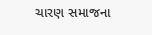ચારણ સમાજના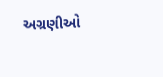અગ્રણીઓ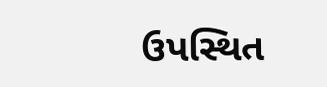ઉપસ્થિત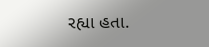રહ્યા હતા.